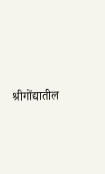श्रीगोंद्यातील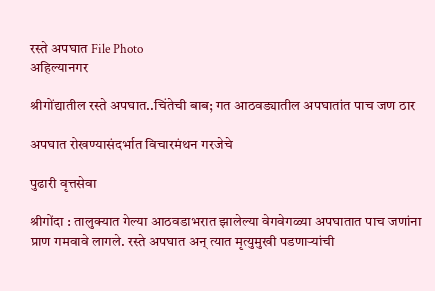रस्ते अपघात File Photo
अहिल्यानगर

श्रीगोंद्यातील रस्ते अपघात..चिंतेची बाब; गत आठवड्यातील अपघातांत पाच जण ठार

अपघात रोखण्यासंदर्भात विचारमंथन गरजेचे

पुढारी वृत्तसेवा

श्रीगोंदा : तालुक्यात गेल्या आठवडाभरात झालेल्या वेगवेगळ्या अपघातात पाच जणांना प्राण गमवावे लागले. रस्ते अपघात अन् त्यात मृत्युमुखी पडणार्‍यांची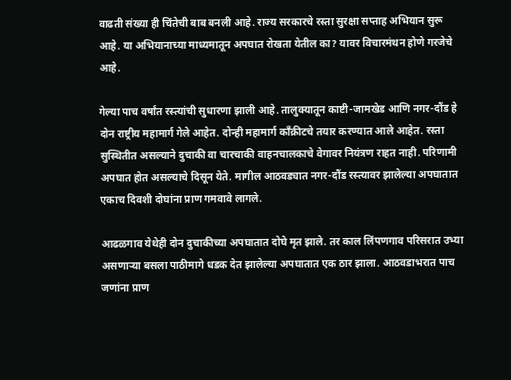वाढती संख्या ही चिंतेची बाब बनली आहे. राज्य सरकारचे रस्ता सुरक्षा सप्ताह अभियान सुरू आहे. या अभियानाच्या माध्यमातून अपघात रोखता येतील का? यावर विचारमंथन होणे गरजेचे आहे.

गेल्या पाच वर्षांत रस्त्यांची सुधारणा झाली आहे. तालुक्यातून काष्टी-जामखेड आणि नगर-दौंड हे दोन राष्ट्रीय महामार्ग गेले आहेत. दोन्ही महामार्ग काँक्रीटचे तयार करण्यात आले आहेत. रस्ता सुस्थितीत असल्याने दुचाकी वा चारचाकी वाहनचालकाचे वेगावर नियंत्रण राहत नाही. परिणामी अपघात होत असल्याचे दिसून येते. मागील आठवड्यात नगर-दौंड रस्त्यावर झालेल्या अपघातात एकाच दिवशी दोघांना प्राण गमवावे लागले.

आढळगाव येथेही दोन दुचाकीच्या अपघातात दोघे मृत झाले. तर काल लिंपणगाव परिसरात उभ्या असणार्‍या बसला पाठीमागे धडक देत झालेल्या अपघातात एक ठार झाला. आठवडाभरात पाच जणांना प्राण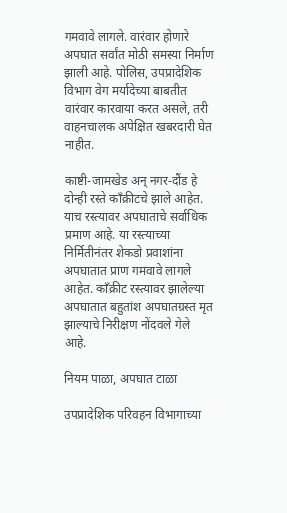गमवावे लागले. वारंवार होणारे अपघात सर्वांत मोठी समस्या निर्माण झाली आहे. पोलिस, उपप्रादेशिक विभाग वेग मर्यादेच्या बाबतीत वारंवार कारवाया करत असले, तरी वाहनचालक अपेक्षित खबरदारी घेत नाहीत.

काष्टी-जामखेड अन् नगर-दौंड हे दोन्ही रस्ते काँक्रीटचे झाले आहेत. याच रस्त्यावर अपघाताचे सर्वाधिक प्रमाण आहे. या रस्त्याच्या निर्मितीनंतर शेकडो प्रवाशांना अपघातात प्राण गमवावे लागले आहेत. काँक्रीट रस्त्यावर झालेल्या अपघातात बहुतांश अपघातग्रस्त मृत झाल्याचे निरीक्षण नोंदवले गेले आहे.

नियम पाळा, अपघात टाळा

उपप्रादेशिक परिवहन विभागाच्या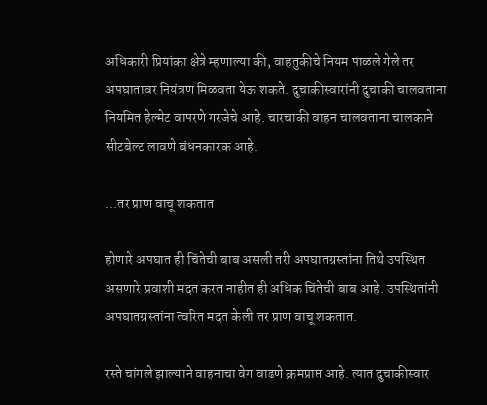अधिकारी प्रियांका क्षेत्रे म्हणाल्या की, वाहतुकीचे नियम पाळले गेले तर अपघातावर नियंत्रण मिळवता येऊ शकते. दुचाकीस्वारांनी दुचाकी चालवताना नियमित हेल्मेट वापरणे गरजेचे आहे. चारचाकी वाहन चालवताना चालकाने सीटबेल्ट लावणे बंधनकारक आहे.

...तर प्राण वाचू शकतात

होणारे अपघात ही चिंतेची बाब असली तरी अपघातग्रस्तांना तिथे उपस्थित असणारे प्रवाशी मदत करत नाहीत ही अधिक चिंतेची बाब आहे. उपस्थितांनी अपघातग्रस्तांना त्वरित मदत केली तर प्राण वाचू शकतात.

रस्ते चांगले झाल्याने वाहनाचा वेग वाढणे क्रमप्राप्त आहे. त्यात दुचाकीस्वार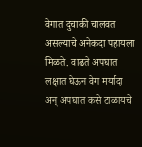वेगात दुचाकी चालवत असल्याचे अनेकदा पहायला मिळते. वाढते अपघात लक्षात घेऊन वेग मर्यादा अन् अपघात कसे टाळायचे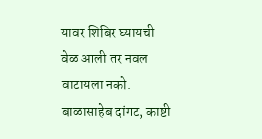यावर शिबिर घ्यायची वेळ आली तर नवल वाटायला नको.
बाळासाहेब दांगट, काष्टी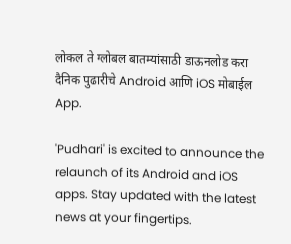लोकल ते ग्लोबल बातम्यांसाठी डाऊनलोड करा दैनिक पुढारीचे Android आणि iOS मोबाईल App.

'Pudhari' is excited to announce the relaunch of its Android and iOS apps. Stay updated with the latest news at your fingertips.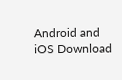Android and iOS Download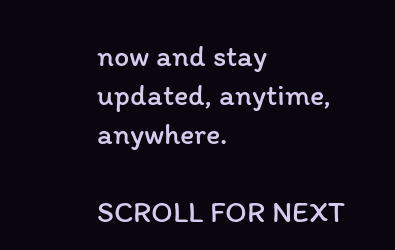now and stay updated, anytime, anywhere.

SCROLL FOR NEXT